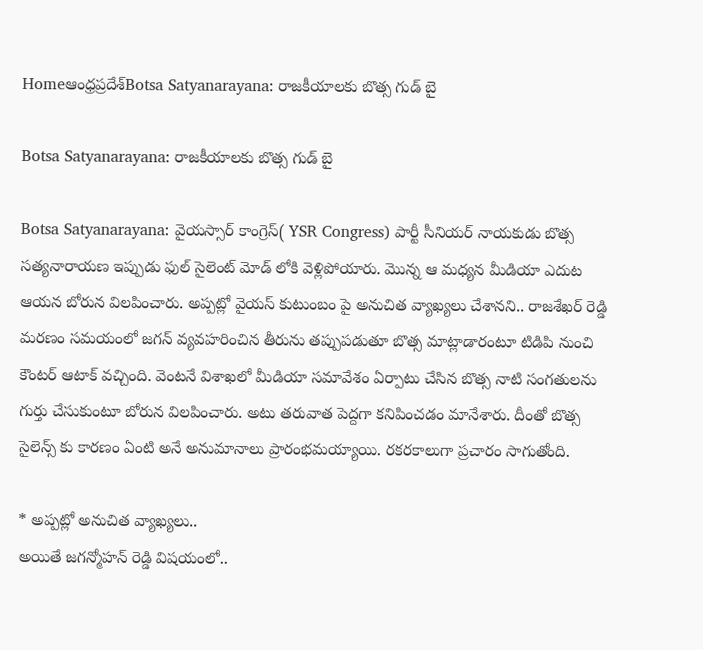Homeఆంధ్రప్రదేశ్‌Botsa Satyanarayana: రాజకీయాలకు బొత్స గుడ్ బై

Botsa Satyanarayana: రాజకీయాలకు బొత్స గుడ్ బై

Botsa Satyanarayana: వైయస్సార్ కాంగ్రెస్( YSR Congress) పార్టీ సీనియర్ నాయకుడు బొత్స సత్యనారాయణ ఇప్పుడు ఫుల్ సైలెంట్ మోడ్ లోకి వెళ్లిపోయారు. మొన్న ఆ మధ్యన మీడియా ఎదుట ఆయన బోరున విలపించారు. అప్పట్లో వైయస్ కుటుంబం పై అనుచిత వ్యాఖ్యలు చేశానని.. రాజశేఖర్ రెడ్డి మరణం సమయంలో జగన్ వ్యవహరించిన తీరును తప్పుపడుతూ బొత్స మాట్లాడారంటూ టిడిపి నుంచి కౌంటర్ ఆటాక్ వచ్చింది. వెంటనే విశాఖలో మీడియా సమావేశం ఏర్పాటు చేసిన బొత్స నాటి సంగతులను గుర్తు చేసుకుంటూ బోరున విలపించారు. అటు తరువాత పెద్దగా కనిపించడం మానేశారు. దీంతో బొత్స సైలెన్స్ కు కారణం ఏంటి అనే అనుమానాలు ప్రారంభమయ్యాయి. రకరకాలుగా ప్రచారం సాగుతోంది.

* అప్పట్లో అనుచిత వ్యాఖ్యలు..
అయితే జగన్మోహన్ రెడ్డి విషయంలో..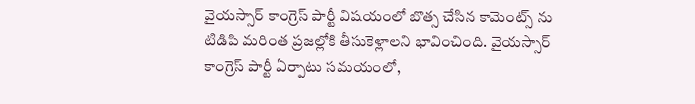వైయస్సార్ కాంగ్రెస్ పార్టీ విషయంలో బొత్స చేసిన కామెంట్స్ ను టిడిపి మరింత ప్రజల్లోకి తీసుకెళ్లాలని భావించింది. వైయస్సార్ కాంగ్రెస్ పార్టీ ఏర్పాటు సమయంలో,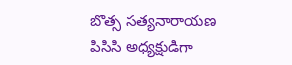బొత్స సత్యనారాయణ పిసిసి అధ్యక్షుడిగా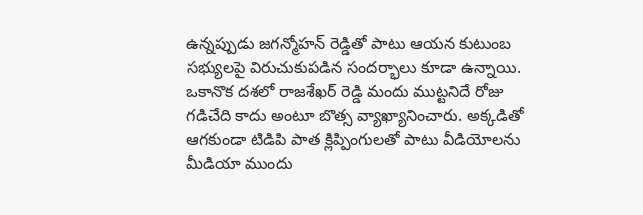ఉన్నప్పుడు జగన్మోహన్ రెడ్డితో పాటు ఆయన కుటుంబ సభ్యులపై విరుచుకుపడిన సందర్భాలు కూడా ఉన్నాయి. ఒకానొక దశలో రాజశేఖర్ రెడ్డి మందు ముట్టనిదే రోజు గడిచేది కాదు అంటూ బొత్స వ్యాఖ్యానించారు. అక్కడితో ఆగకుండా టిడిపి పాత క్లిప్పింగులతో పాటు వీడియోలను మీడియా ముందు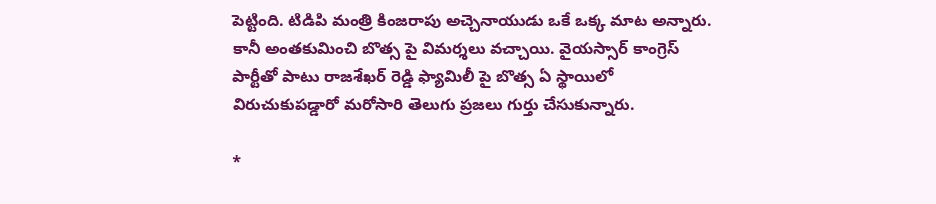పెట్టింది. టిడిపి మంత్రి కింజరాపు అచ్చెనాయుడు ఒకే ఒక్క మాట అన్నారు. కానీ అంతకుమించి బొత్స పై విమర్శలు వచ్చాయి. వైయస్సార్ కాంగ్రెస్ పార్టీతో పాటు రాజశేఖర్ రెడ్డి ఫ్యామిలీ పై బొత్స ఏ స్థాయిలో విరుచుకుపడ్డారో మరోసారి తెలుగు ప్రజలు గుర్తు చేసుకున్నారు.

*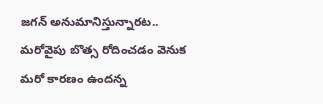జగన్ అనుమానిస్తున్నారట..
మరోవైపు బొత్స రోదించడం వెనుక మరో కారణం ఉందన్న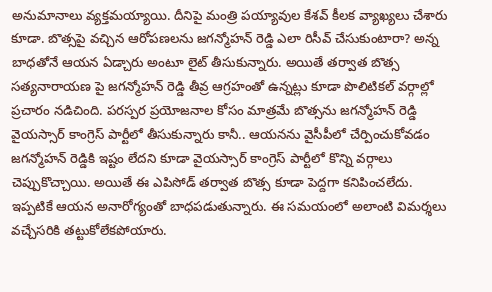అనుమానాలు వ్యక్తమయ్యాయి. దీనిపై మంత్రి పయ్యావుల కేశవ్ కీలక వ్యాఖ్యలు చేశారు కూడా. బొత్సపై వచ్చిన ఆరోపణలను జగన్మోహన్ రెడ్డి ఎలా రిసీవ్ చేసుకుంటారా? అన్న బాధతోనే ఆయన ఏడ్చారు అంటూ లైట్ తీసుకున్నారు. అయితే తర్వాత బొత్స సత్యనారాయణ పై జగన్మోహన్ రెడ్డి తీవ్ర ఆగ్రహంతో ఉన్నట్లు కూడా పొలిటికల్ వర్గాల్లో ప్రచారం నడిచింది. పరస్పర ప్రయోజనాల కోసం మాత్రమే బొత్సను జగన్మోహన్ రెడ్డి వైయస్సార్ కాంగ్రెస్ పార్టీలో తీసుకున్నారు కానీ.. ఆయనను వైసీపీలో చేర్పించుకోవడం జగన్మోహన్ రెడ్డికి ఇష్టం లేదని కూడా వైయస్సార్ కాంగ్రెస్ పార్టీలో కొన్ని వర్గాలు చెప్పుకొచ్చాయి. అయితే ఈ ఎపిసోడ్ తర్వాత బొత్స కూడా పెద్దగా కనిపించలేదు. ఇప్పటికే ఆయన అనారోగ్యంతో బాధపడుతున్నారు. ఈ సమయంలో అలాంటి విమర్శలు వచ్చేసరికి తట్టుకోలేకపోయారు.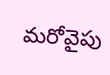మరోవైపు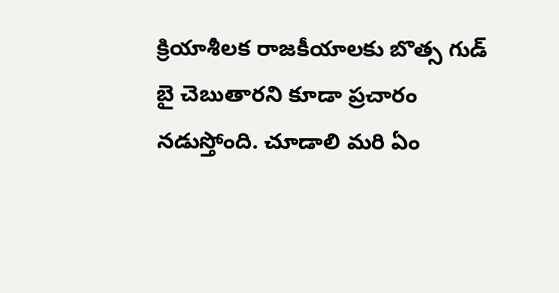క్రియాశీలక రాజకీయాలకు బొత్స గుడ్ బై చెబుతారని కూడా ప్రచారం నడుస్తోంది. చూడాలి మరి ఏం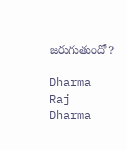జరుగుతుందో?

Dharma Raj
Dharma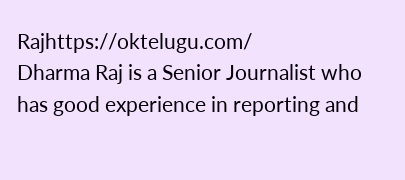Rajhttps://oktelugu.com/
Dharma Raj is a Senior Journalist who has good experience in reporting and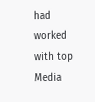had worked with top Media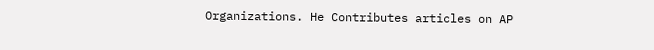Organizations. He Contributes articles on AP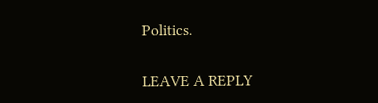Politics.

LEAVE A REPLY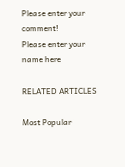Please enter your comment!
Please enter your name here

RELATED ARTICLES

Most Popular